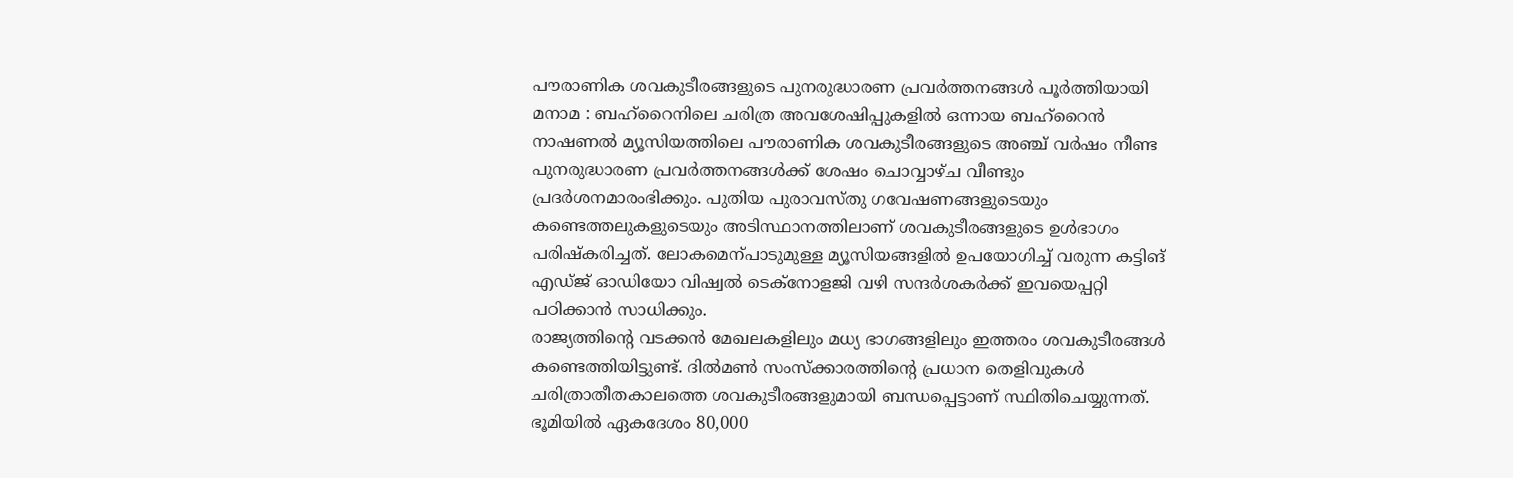പൗരാണിക ശവകുടീരങ്ങളുടെ പുനരുദ്ധാരണ പ്രവർത്തനങ്ങൾ പൂർത്തിയായി
മനാമ : ബഹ്റൈനിലെ ചരിത്ര അവശേഷിപ്പുകളിൽ ഒന്നായ ബഹ്റൈൻ നാഷണൽ മ്യൂസിയത്തിലെ പൗരാണിക ശവകുടീരങ്ങളുടെ അഞ്ച് വർഷം നീണ്ട പുനരുദ്ധാരണ പ്രവർത്തനങ്ങൾക്ക് ശേഷം ചൊവ്വാഴ്ച വീണ്ടും പ്രദർശനമാരംഭിക്കും. പുതിയ പുരാവസ്തു ഗവേഷണങ്ങളുടെയും കണ്ടെത്തലുകളുടെയും അടിസ്ഥാനത്തിലാണ് ശവകുടീരങ്ങളുടെ ഉൾഭാഗം പരിഷ്കരിച്ചത്. ലോകമെന്പാടുമുള്ള മ്യൂസിയങ്ങളിൽ ഉപയോഗിച്ച് വരുന്ന കട്ടിങ് എഡ്ജ് ഓഡിയോ വിഷ്വൽ ടെക്നോളജി വഴി സന്ദർശകർക്ക് ഇവയെപ്പറ്റി പഠിക്കാൻ സാധിക്കും.
രാജ്യത്തിന്റെ വടക്കൻ മേഖലകളിലും മധ്യ ഭാഗങ്ങളിലും ഇത്തരം ശവകുടീരങ്ങൾ കണ്ടെത്തിയിട്ടുണ്ട്. ദിൽമൺ സംസ്ക്കാരത്തിന്റെ പ്രധാന തെളിവുകൾ ചരിത്രാതീതകാലത്തെ ശവകുടീരങ്ങളുമായി ബന്ധപ്പെട്ടാണ് സ്ഥിതിചെയ്യുന്നത്. ഭൂമിയിൽ ഏകദേശം 80,000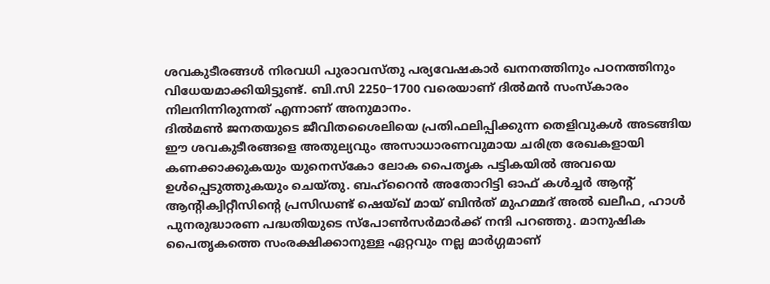ശവകുടീരങ്ങൾ നിരവധി പുരാവസ്തു പര്യവേഷകാർ ഖനനത്തിനും പഠനത്തിനും വിധേയമാക്കിയിട്ടുണ്ട്. ബി.സി 2250−1700 വരെയാണ് ദിൽമൻ സംസ്കാരം നിലനിന്നിരുന്നത് എന്നാണ് അനുമാനം.
ദിൽമൺ ജനതയുടെ ജീവിതശൈലിയെ പ്രതിഫലിപ്പിക്കുന്ന തെളിവുകൾ അടങ്ങിയ ഈ ശവകുടീരങ്ങളെ അതുല്യവും അസാധാരണവുമായ ചരിത്ര രേഖകളായി കണക്കാക്കുകയും യുനെസ്കോ ലോക പൈതൃക പട്ടികയിൽ അവയെ ഉൾപ്പെടുത്തുകയും ചെയ്തു. ബഹ്റൈൻ അതോറിട്ടി ഓഫ് കൾച്ചർ ആന്റ് ആന്റിക്വിറ്റീസിന്റെ പ്രസിഡണ്ട് ഷെയ്ഖ് മായ് ബിൻത് മുഹമ്മദ് അൽ ഖലീഫ, ഹാൾ പുനരുദ്ധാരണ പദ്ധതിയുടെ സ്പോൺസർമാർക്ക് നന്ദി പറഞ്ഞു. മാനുഷിക പൈതൃകത്തെ സംരക്ഷിക്കാനുള്ള ഏറ്റവും നല്ല മാർഗ്ഗമാണ്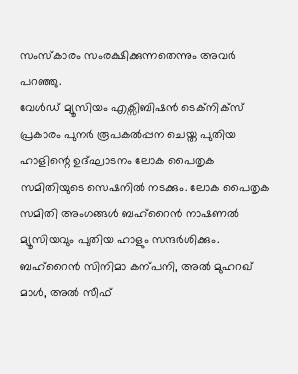സംസ്കാരം സംരക്ഷിക്കുന്നതെന്നും അവർ പറഞ്ഞു.
വേൾഡ് മ്യൂസിയം എക്സിബിഷൻ ടെക്നിക്സ് പ്രകാരം പുനർ രൂപകൽപ്പന ചെയ്ത പുതിയ ഹാളിന്റെ ഉദ്ഘാടനം ലോക പൈതൃക സമിതിയുടെ സെഷനിൽ നടക്കും. ലോക പൈതൃക സമിതി അംഗങ്ങൾ ബഹ്റൈൻ നാഷണൽ മ്യൂസിയവും പുതിയ ഹാളും സന്ദർശിക്കും. ബഹ്റൈൻ സിനിമാ കന്പനി, അൽ മുഹറഖ് മാൾ, അൽ സീഫ്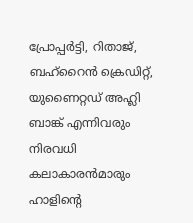പ്രോപ്പർട്ടി, റിതാജ്, ബഹ്റൈൻ ക്രെഡിറ്റ്, യുണൈറ്റഡ് അഹ്ലി ബാങ്ക് എന്നിവരും നിരവധി കലാകാരൻമാരും ഹാളിന്റെ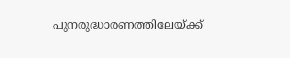പുനരുദ്ധാരണത്തിലേയ്ക്ക്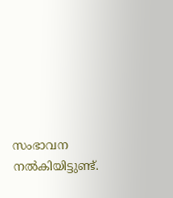സംഭാവന നൽകിയിട്ടുണ്ട്.